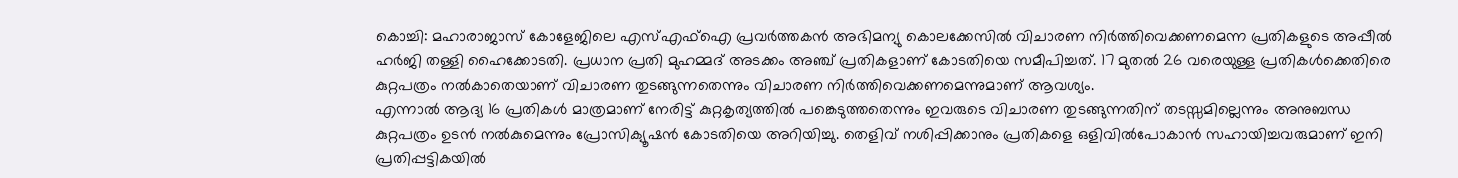കൊച്ചി: മഹാരാജാസ് കോളേജിലെ എസ്എഫ്ഐ പ്രവർത്തകൻ അഭിമന്യു കൊലക്കേസിൽ വിചാരണ നിർത്തിവെക്കണമെന്ന പ്രതികളുടെ അപ്പീൽ ഹർജി തള്ളി ഹൈക്കോടതി. പ്രധാന പ്രതി മുഹമ്മദ് അടക്കം അഞ്ച് പ്രതികളാണ് കോടതിയെ സമീപിച്ചത്. 17 മുതൽ 26 വരെയുള്ള പ്രതികൾക്കെതിരെ കുറ്റപത്രം നൽകാതെയാണ് വിചാരണ തുടങ്ങുന്നതെന്നും വിചാരണ നിർത്തിവെക്കണമെന്നുമാണ് ആവശ്യം.
എന്നാൽ ആദ്യ 16 പ്രതികൾ മാത്രമാണ് നേരിട്ട് കുറ്റകൃത്യത്തിൽ പങ്കെടുത്തതെന്നും ഇവരുടെ വിചാരണ തുടങ്ങുന്നതിന് തടസ്സമില്ലെന്നും അനുബന്ധ കുറ്റപത്രം ഉടൻ നൽകുമെന്നും പ്രോസിക്യൂഷൻ കോടതിയെ അറിയിച്ചു. തെളിവ് നശിപ്പിക്കാനും പ്രതികളെ ഒളിവിൽപോകാൻ സഹായിച്ചവരുമാണ് ഇനി പ്രതിപ്പട്ടികയിൽ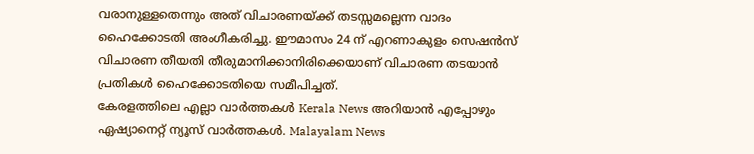വരാനുള്ളതെന്നും അത് വിചാരണയ്ക്ക് തടസ്സമല്ലെന്ന വാദം ഹൈക്കോടതി അംഗീകരിച്ചു. ഈമാസം 24 ന് എറണാകുളം സെഷൻസ് വിചാരണ തീയതി തീരുമാനിക്കാനിരിക്കെയാണ് വിചാരണ തടയാൻ പ്രതികൾ ഹൈക്കോടതിയെ സമീപിച്ചത്.
കേരളത്തിലെ എല്ലാ വാർത്തകൾ Kerala News അറിയാൻ എപ്പോഴും ഏഷ്യാനെറ്റ് ന്യൂസ് വാർത്തകൾ. Malayalam News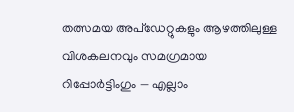തത്സമയ അപ്ഡേറ്റുകളും ആഴത്തിലുള്ള വിശകലനവും സമഗ്രമായ റിപ്പോർട്ടിംഗും — എല്ലാം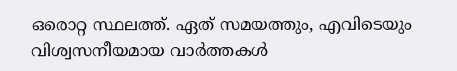ഒരൊറ്റ സ്ഥലത്ത്. ഏത് സമയത്തും, എവിടെയും വിശ്വസനീയമായ വാർത്തകൾ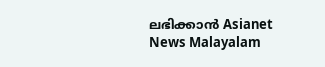ലഭിക്കാൻ Asianet News Malayalam